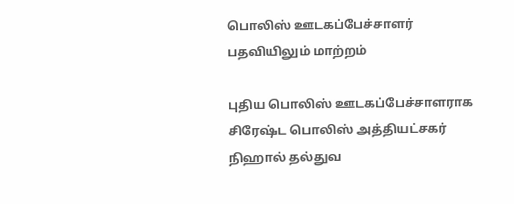பொலிஸ் ஊடகப்பேச்சாளர் பதவியிலும் மாற்றம்

புதிய பொலிஸ் ஊடகப்பேச்சாளராக சிரேஷ்ட பொலிஸ் அத்தியட்சகர் நிஹால் தல்துவ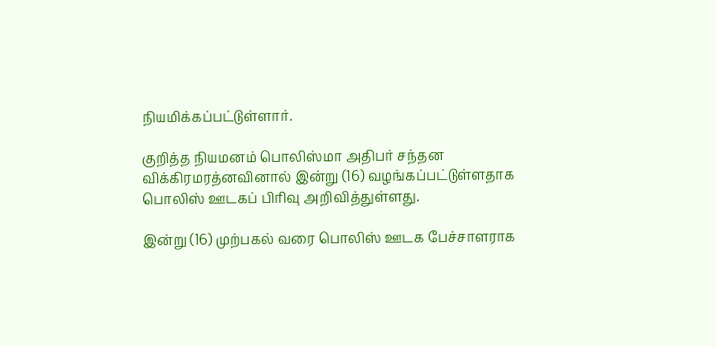நியமிக்கப்பட்டுள்ளார்.

குறித்த நியமனம் பொலிஸ்மா அதிபர் சந்தன விக்கிரமரத்னவினால் இன்று (16) வழங்கப்பட்டுள்ளதாக பொலிஸ் ஊடகப் பிரிவு அறிவித்துள்ளது.

இன்று (16) முற்பகல் வரை பொலிஸ் ஊடக பேச்சாளராக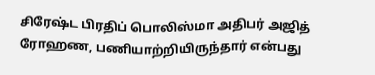சிரேஷ்ட பிரதிப் பொலிஸ்மா அதிபர் அஜித் ரோஹண, பணியாற்றியிருந்தார் என்பது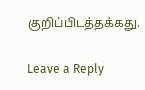குறிப்பிடத்தக்கது.

Leave a Reply